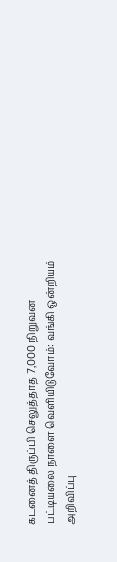கடனைத் திருப்பி செலுத்தாத 7,000 நிறுவன பட்டியலை நாளை வெளியிடுவோம்: வங்கி ஒன்றியம் அறிவிப்பு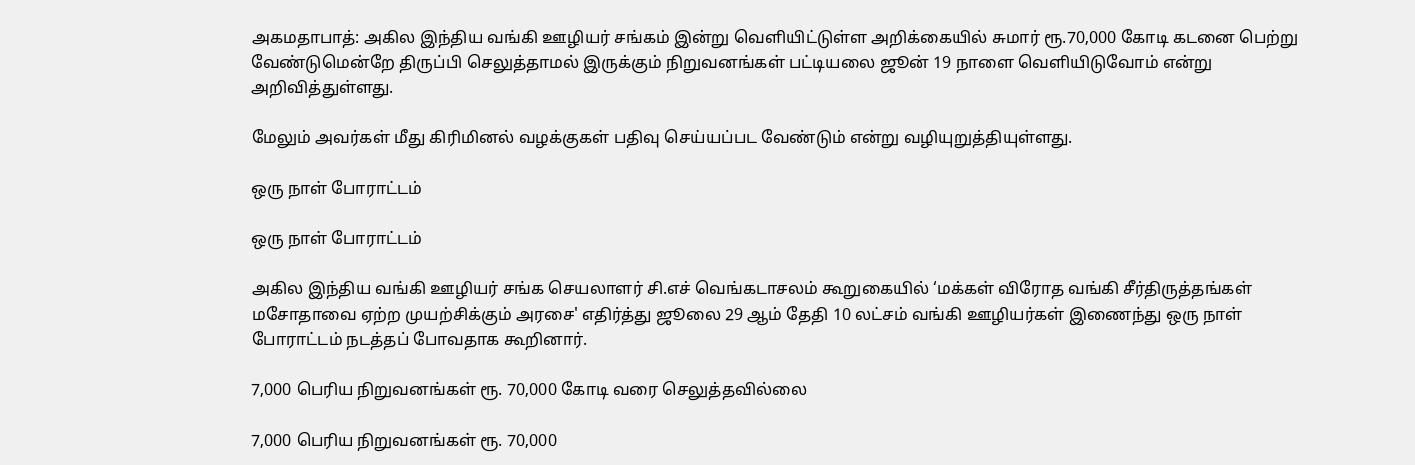அகமதாபாத்: அகில இந்திய வங்கி ஊழியர் சங்கம் இன்று வெளியிட்டுள்ள அறிக்கையில் சுமார் ரூ.70,000 கோடி கடனை பெற்று வேண்டுமென்றே திருப்பி செலுத்தாமல் இருக்கும் நிறுவனங்கள் பட்டியலை ஜூன் 19 நாளை வெளியிடுவோம் என்று அறிவித்துள்ளது.

மேலும் அவர்கள் மீது கிரிமினல் வழக்குகள் பதிவு செய்யப்பட வேண்டும் என்று வழியுறுத்தியுள்ளது.

ஒரு நாள் போராட்டம்

ஒரு நாள் போராட்டம்

அகில இந்திய வங்கி ஊழியர் சங்க செயலாளர் சி.எச் வெங்கடாசலம் கூறுகையில் ‘மக்கள் விரோத வங்கி சீர்திருத்தங்கள் மசோதாவை ஏற்ற முயற்சிக்கும் அரசை' எதிர்த்து ஜூலை 29 ஆம் தேதி 10 லட்சம் வங்கி ஊழியர்கள் இணைந்து ஒரு நாள் போராட்டம் நடத்தப் போவதாக கூறினார்.

7,000 பெரிய நிறுவனங்கள் ரூ. 70,000 கோடி வரை செலுத்தவில்லை

7,000 பெரிய நிறுவனங்கள் ரூ. 70,000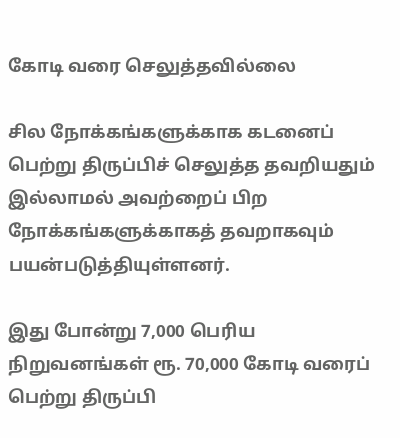கோடி வரை செலுத்தவில்லை

சில நோக்கங்களுக்காக கடனைப் பெற்று திருப்பிச் செலுத்த தவறியதும் இல்லாமல் அவற்றைப் பிற நோக்கங்களுக்காகத் தவறாகவும் பயன்படுத்தியுள்ளனர்.

இது போன்று 7,000 பெரிய நிறுவனங்கள் ரூ. 70,000 கோடி வரைப் பெற்று திருப்பி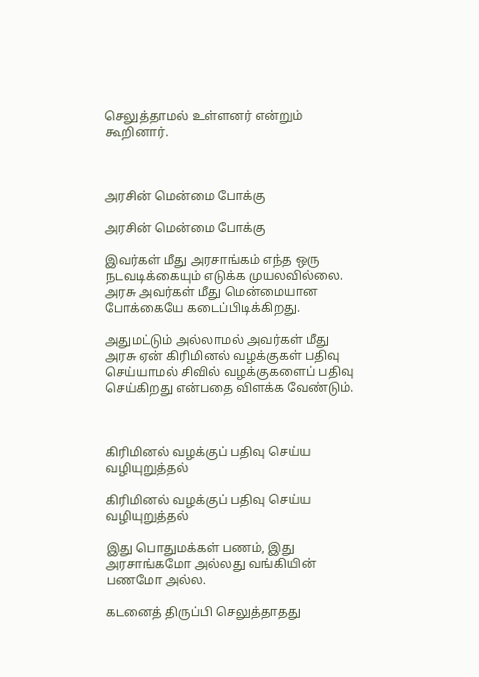செலுத்தாமல் உள்ளனர் என்றும் கூறினார்.



அரசின் மென்மை போக்கு

அரசின் மென்மை போக்கு

இவர்கள் மீது அரசாங்கம் எந்த ஒரு நடவடிக்கையும் எடுக்க முயலவில்லை. அரசு அவர்கள் மீது மென்மையான போக்கையே கடைப்பிடிக்கிறது.

அதுமட்டும் அல்லாமல் அவர்கள் மீது அரசு ஏன் கிரிமினல் வழக்குகள் பதிவு செய்யாமல் சிவில் வழக்குகளைப் பதிவு செய்கிறது என்பதை விளக்க வேண்டும்.



கிரிமினல் வழக்குப் பதிவு செய்ய வழியுறுத்தல்

கிரிமினல் வழக்குப் பதிவு செய்ய வழியுறுத்தல்

இது பொதுமக்கள் பணம், இது அரசாங்கமோ அல்லது வங்கியின் பணமோ அல்ல.

கடனைத் திருப்பி செலுத்தாதது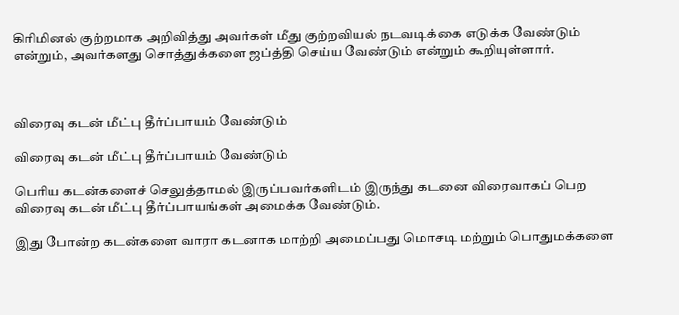கிரிமினல் குற்றமாக அறிவித்து அவர்கள் மீது குற்றவியல் நடவடிக்கை எடுக்க வேண்டும் என்றும், அவர்களது சொத்துக்களை ஜப்த்தி செய்ய வேண்டும் என்றும் கூறியுள்ளார்.



விரைவு கடன் மீட்பு தீர்ப்பாயம் வேண்டும்

விரைவு கடன் மீட்பு தீர்ப்பாயம் வேண்டும்

பெரிய கடன்களைச் செலுத்தாமல் இருப்பவர்களிடம் இருந்து கடனை விரைவாகப் பெற விரைவு கடன் மீட்பு தீர்ப்பாயங்கள் அமைக்க வேண்டும்.

இது போன்ற கடன்களை வாரா கடனாக மாற்றி அமைப்பது மொசடி மற்றும் பொதுமக்களை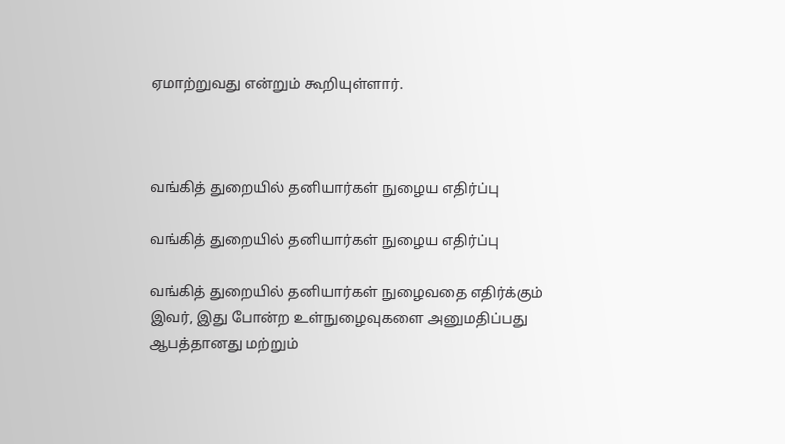ஏமாற்றுவது என்றும் கூறியுள்ளார்.



வங்கித் துறையில் தனியார்கள் நுழைய எதிர்ப்பு

வங்கித் துறையில் தனியார்கள் நுழைய எதிர்ப்பு

வங்கித் துறையில் தனியார்கள் நுழைவதை எதிர்க்கும் இவர், இது போன்ற உள்நுழைவுகளை அனுமதிப்பது ஆபத்தானது மற்றும்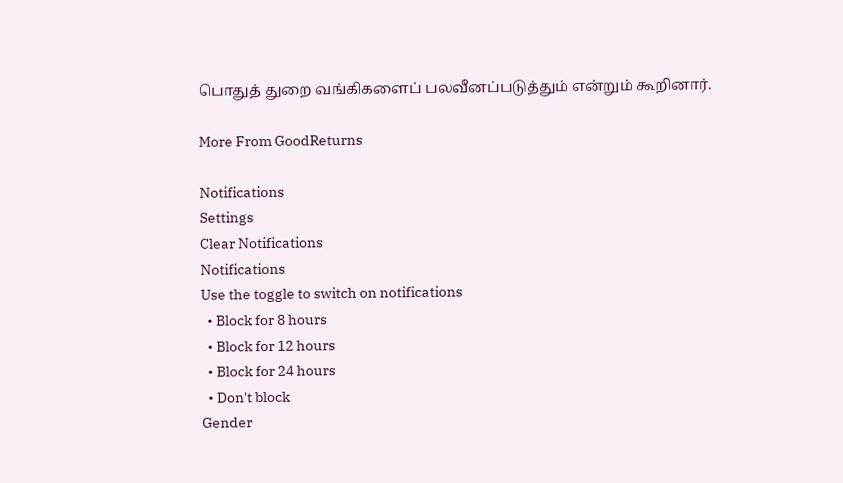பொதுத் துறை வங்கிகளைப் பலவீனப்படுத்தும் என்றும் கூறினார்.

More From GoodReturns

Notifications
Settings
Clear Notifications
Notifications
Use the toggle to switch on notifications
  • Block for 8 hours
  • Block for 12 hours
  • Block for 24 hours
  • Don't block
Gender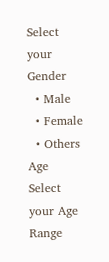Select your Gender
  • Male
  • Female
  • Others
Age
Select your Age Range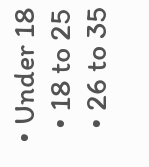• Under 18
  • 18 to 25
  • 26 to 35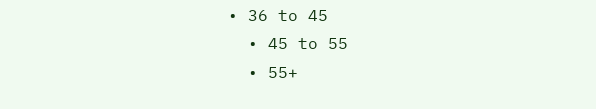• 36 to 45
  • 45 to 55
  • 55+